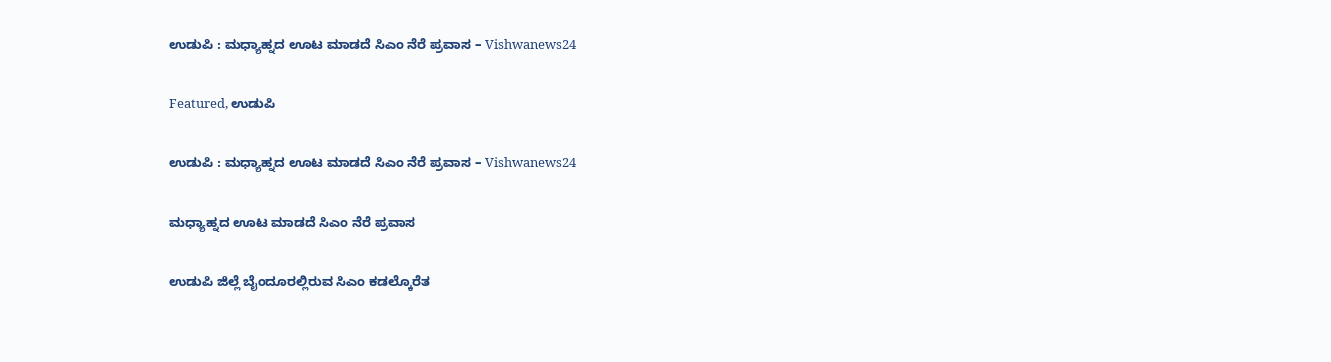ಉಡುಪಿ : ಮಧ್ಯಾಹ್ನದ ಊಟ ಮಾಡದೆ ಸಿಎಂ ನೆರೆ ಪ್ರವಾಸ – Vishwanews24

Featured, ಉಡುಪಿ

ಉಡುಪಿ : ಮಧ್ಯಾಹ್ನದ ಊಟ ಮಾಡದೆ ಸಿಎಂ ನೆರೆ ಪ್ರವಾಸ – Vishwanews24

ಮಧ್ಯಾಹ್ನದ ಊಟ ಮಾಡದೆ ಸಿಎಂ ನೆರೆ ಪ್ರವಾಸ

ಉಡುಪಿ ಜಿಲ್ಲೆ ಬೈಂದೂರಲ್ಲಿರುವ ಸಿಎಂ ಕಡಲ್ಕೊರೆತ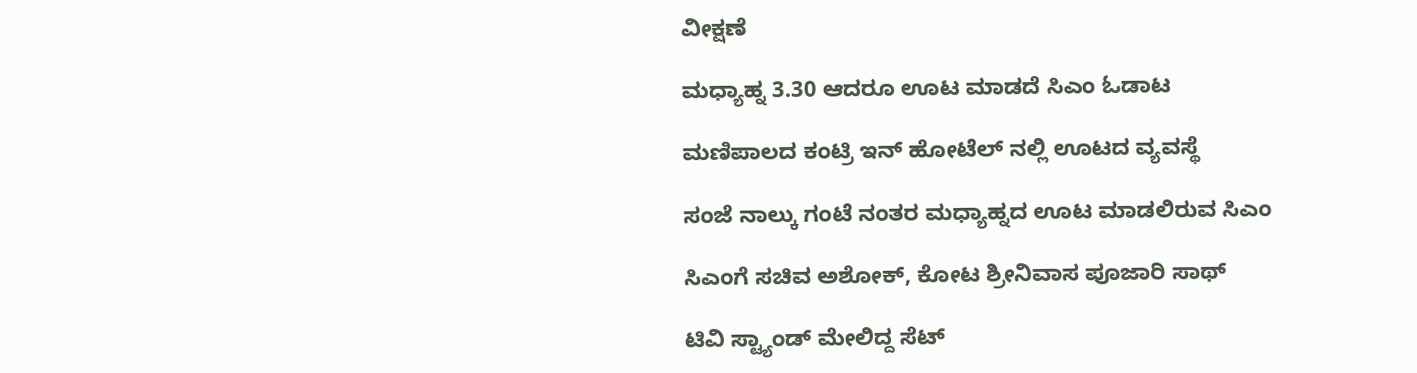ವೀಕ್ಷಣೆ

ಮಧ್ಯಾಹ್ನ 3.30 ಆದರೂ ಊಟ ಮಾಡದೆ ಸಿಎಂ ಓಡಾಟ

ಮಣಿಪಾಲದ ಕಂಟ್ರಿ ಇನ್ ಹೋಟೆಲ್ ನಲ್ಲಿ ಊಟದ ವ್ಯವಸ್ಥೆ

ಸಂಜೆ ನಾಲ್ಕು ಗಂಟೆ ನಂತರ ಮಧ್ಯಾಹ್ನದ ಊಟ ಮಾಡಲಿರುವ ಸಿಎಂ

ಸಿಎಂಗೆ ಸಚಿವ ಅಶೋಕ್, ಕೋಟ ಶ್ರೀನಿವಾಸ ಪೂಜಾರಿ ಸಾಥ್

ಟಿವಿ ಸ್ಟ್ಯಾಂಡ್ ಮೇಲಿದ್ದ ಸೆಟ್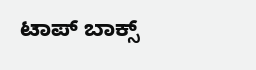ಟಾಪ್ ಬಾಕ್ಸ್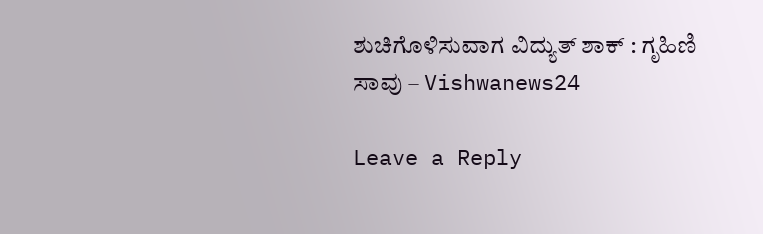ಶುಚಿಗೊಳಿಸುವಾಗ ವಿದ್ಯುತ್‌ ಶಾಕ್‌ : ಗೃಹಿಣಿ ಸಾವು – Vishwanews24

Leave a Reply